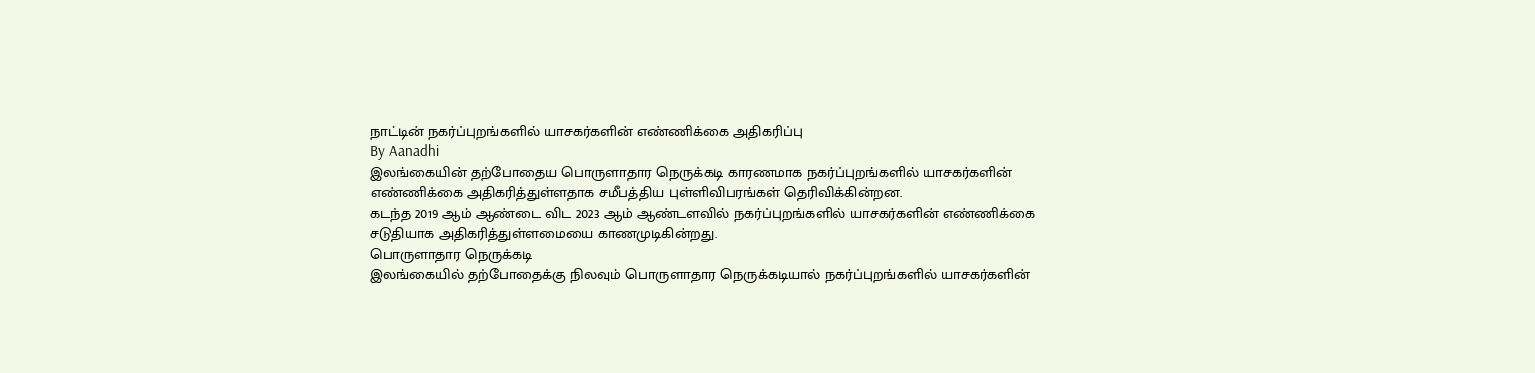நாட்டின் நகர்ப்புறங்களில் யாசகர்களின் எண்ணிக்கை அதிகரிப்பு
By Aanadhi
இலங்கையின் தற்போதைய பொருளாதார நெருக்கடி காரணமாக நகர்ப்புறங்களில் யாசகர்களின் எண்ணிக்கை அதிகரித்துள்ளதாக சமீபத்திய புள்ளிவிபரங்கள் தெரிவிக்கின்றன.
கடந்த 2019 ஆம் ஆண்டை விட 2023 ஆம் ஆண்டளவில் நகர்ப்புறங்களில் யாசகர்களின் எண்ணிக்கை சடுதியாக அதிகரித்துள்ளமையை காணமுடிகின்றது.
பொருளாதார நெருக்கடி
இலங்கையில் தற்போதைக்கு நிலவும் பொருளாதார நெருக்கடியால் நகர்ப்புறங்களில் யாசகர்களின்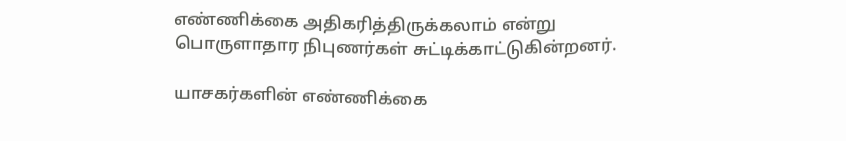எண்ணிக்கை அதிகரித்திருக்கலாம் என்று பொருளாதார நிபுணர்கள் சுட்டிக்காட்டுகின்றனர்.

யாசகர்களின் எண்ணிக்கை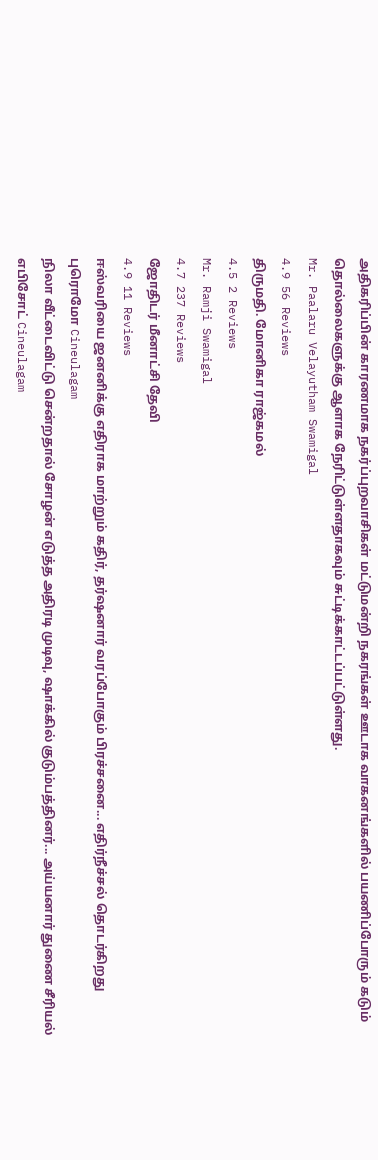அதிகரிப்பின் காரணமாக நகர்ப்புறவாசிகள் மட்டுமன்றி நகரங்கள் ஊடாக வாகனங்களில் பயணிப்போரும் கடும் தொல்லைகளுக்கு ஆளாக நேரிட்டுள்ளதாகவும் சுட்டிக்காட்டப்பட்டுள்ளது.
Mr. Paalaru Velayutham Swamigal
4.9 56 Reviews
திருமதி. மோனிகா ராஜ்கமல்
4.5 2 Reviews
Mr. Ramji Swamigal
4.7 237 Reviews
ஜோதிடர் மீனாட்சி தேவி
4.9 11 Reviews
ஈஸ்வரியை ஜனனிக்கு எதிராக மாற்றும் கதிர், தர்ஷனார் வரப்போகும் பிரச்சனை... எதிர்நீச்சல் தொடர்கிறது புரொமோ Cineulagam
நிலா வீட்டைவிட்டு சென்றதால் சோழன் எடுத்த அதிரடி முடிவு, ஷாக்கில் குடும்பத்தினர்... அய்யனார் துணை சீரியல் எபிசோட் Cineulagam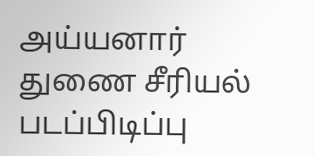அய்யனார் துணை சீரியல் படப்பிடிப்பு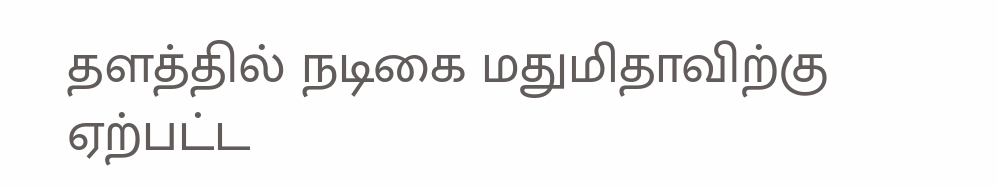தளத்தில் நடிகை மதுமிதாவிற்கு ஏற்பட்ட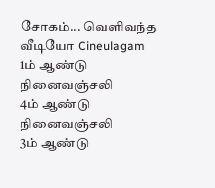சோகம்... வெளிவந்த வீடியோ Cineulagam
1ம் ஆண்டு நினைவஞ்சலி
4ம் ஆண்டு நினைவஞ்சலி
3ம் ஆண்டு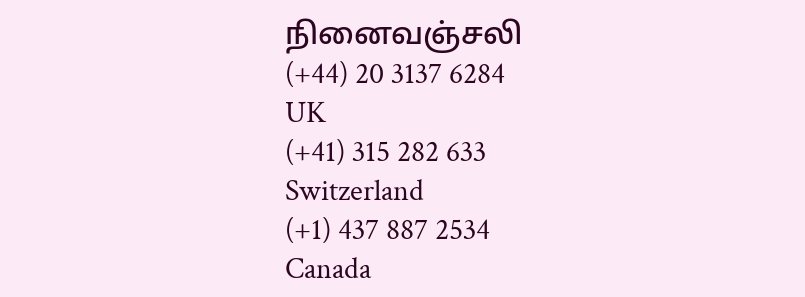நினைவஞ்சலி
(+44) 20 3137 6284
UK
(+41) 315 282 633
Switzerland
(+1) 437 887 2534
Canada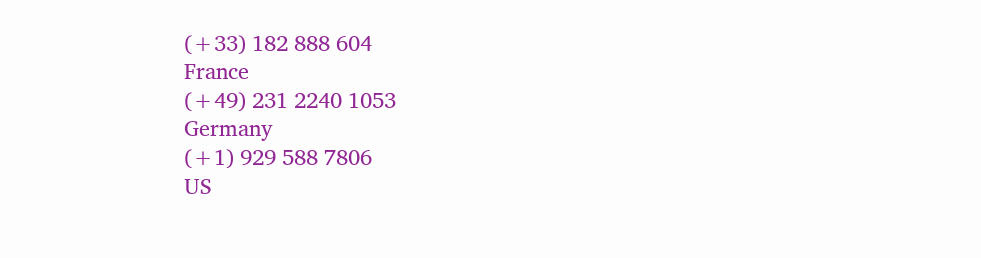(+33) 182 888 604
France
(+49) 231 2240 1053
Germany
(+1) 929 588 7806
US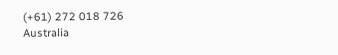(+61) 272 018 726
Australia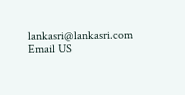lankasri@lankasri.com
Email US